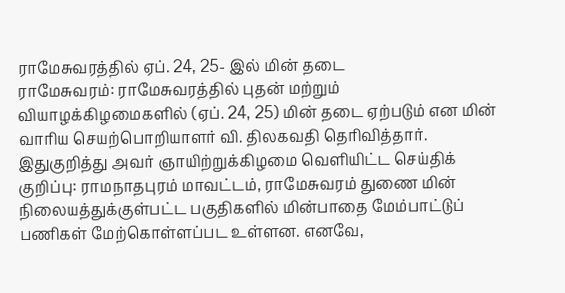ராமேசுவரத்தில் ஏப். 24, 25- இல் மின் தடை
ராமேசுவரம்: ராமேசுவரத்தில் புதன் மற்றும் வியாழக்கிழமைகளில் (ஏப். 24, 25) மின் தடை ஏற்படும் என மின் வாரிய செயற்பொறியாளர் வி. திலகவதி தெரிவித்தார்.
இதுகுறித்து அவர் ஞாயிற்றுக்கிழமை வெளியிட்ட செய்திக் குறிப்பு: ராமநாதபுரம் மாவட்டம், ராமேசுவரம் துணை மின் நிலையத்துக்குள்பட்ட பகுதிகளில் மின்பாதை மேம்பாட்டுப் பணிகள் மேற்கொள்ளப்பட உள்ளன. எனவே,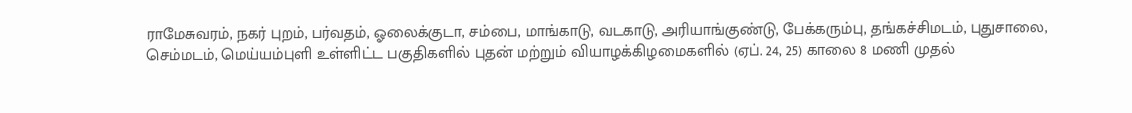ராமேசுவரம், நகர் புறம், பர்வதம், ஓலைக்குடா, சம்பை, மாங்காடு, வடகாடு, அரியாங்குண்டு, பேக்கரும்பு, தங்கச்சிமடம், புதுசாலை, செம்மடம், மெய்யம்புளி உள்ளிட்ட பகுதிகளில் புதன் மற்றும் வியாழக்கிழமைகளில் (ஏப். 24, 25) காலை 8 மணி முதல்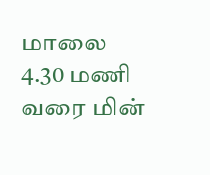மாலை 4.30 மணி வரை மின்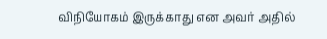விநியோகம் இருக்காது என அவர் அதில்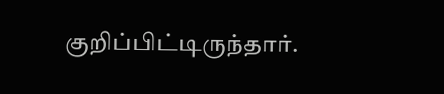குறிப்பிட்டிருந்தார்.